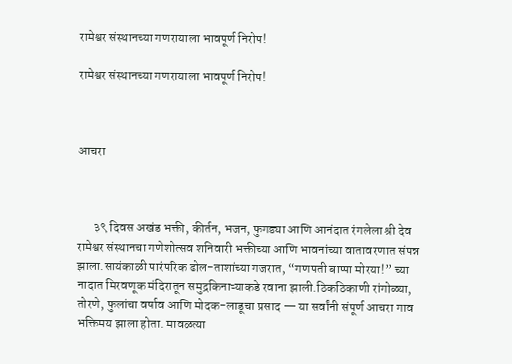रामेश्वर संस्थानच्या गणरायाला भावपूर्ण निरोप!

रामेश्वर संस्थानच्या गणरायाला भावपूर्ण निरोप!



आचरा



      ३९ दिवस अखंड भक्ती, कीर्तन, भजन, फुगड्या आणि आनंदात रंगलेला श्री देव रामेश्वर संस्थानचा गणेशोत्सव शनिवारी भक्तीच्या आणि भावनांच्या वातावरणात संपन्न झाला.सायंकाळी पारंपरिक ढोल-ताशांच्या गजरात, “गणपती बाप्पा मोरया!” च्या नादात मिरवणूक मंदिरातून समुद्रकिनाऱ्याकडे रवाना झाली.ठिकठिकाणी रांगोळ्या, तोरणे, फुलांचा वर्षाव आणि मोदक-लाडूचा प्रसाद — या सर्वांनी संपूर्ण आचरा गाव भक्तिमय झाला होता. मावळत्या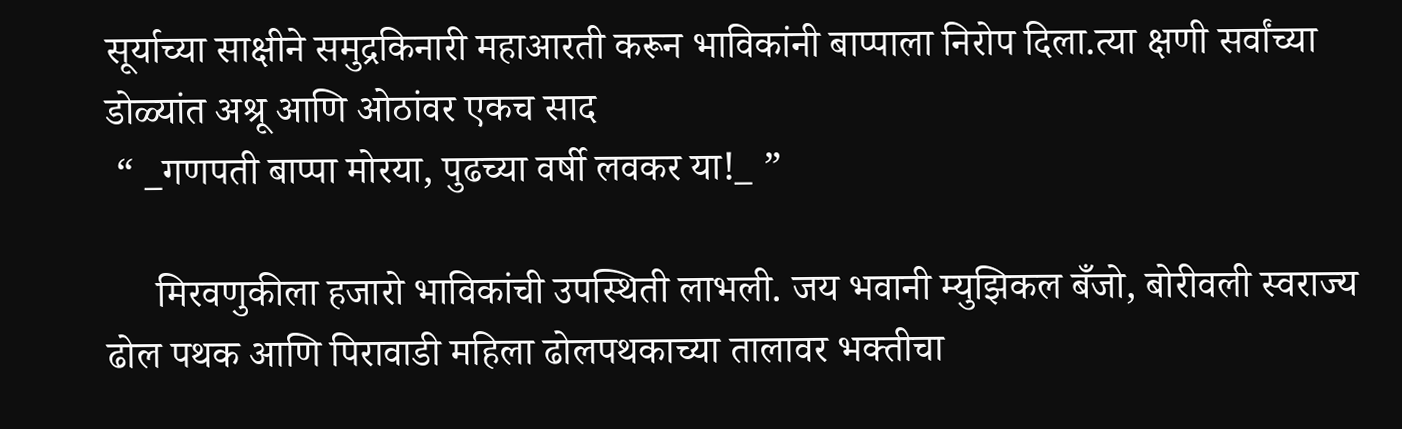सूर्याच्या साक्षीने समुद्रकिनारी महाआरती करून भाविकांनी बाप्पाला निरोप दिला.त्या क्षणी सर्वांच्या डोळ्यांत अश्रू आणि ओठांवर एकच साद
 “ _गणपती बाप्पा मोरया, पुढच्या वर्षी लवकर या!_ ”

     मिरवणुकीला हजारो भाविकांची उपस्थिती लाभली. जय भवानी म्युझिकल बँजो, बोरीवली स्वराज्य ढोल पथक आणि पिरावाडी महिला ढोलपथकाच्या तालावर भक्तीचा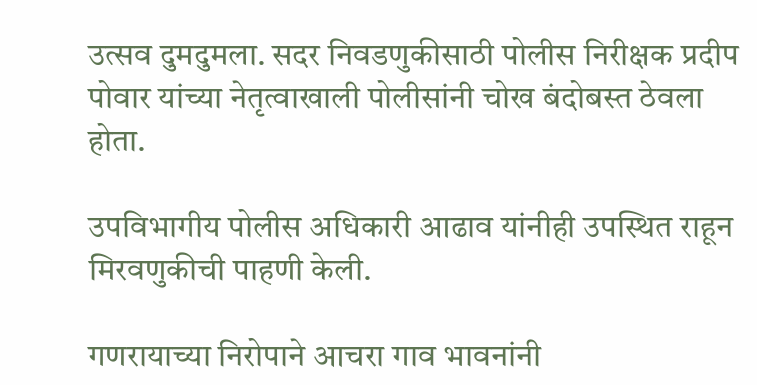उत्सव दुमदुमला. सदर निवडणुकीसाठी पोलीस निरीक्षक प्रदीप पोवार यांच्या नेतृत्वाखाली पोलीसांनी चोख बंदोबस्त ठेवला होता.

उपविभागीय पोलीस अधिकारी आढाव यांनीही उपस्थित राहून मिरवणुकीची पाहणी केली.

गणरायाच्या निरोपाने आचरा गाव भावनांनी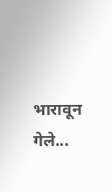भारावून गेले...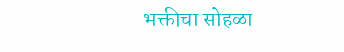भक्तीचा सोहळा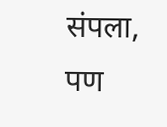संपला, पण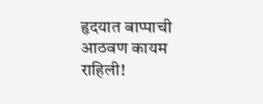हृदयात बाप्पाची आठवण कायम राहिली!